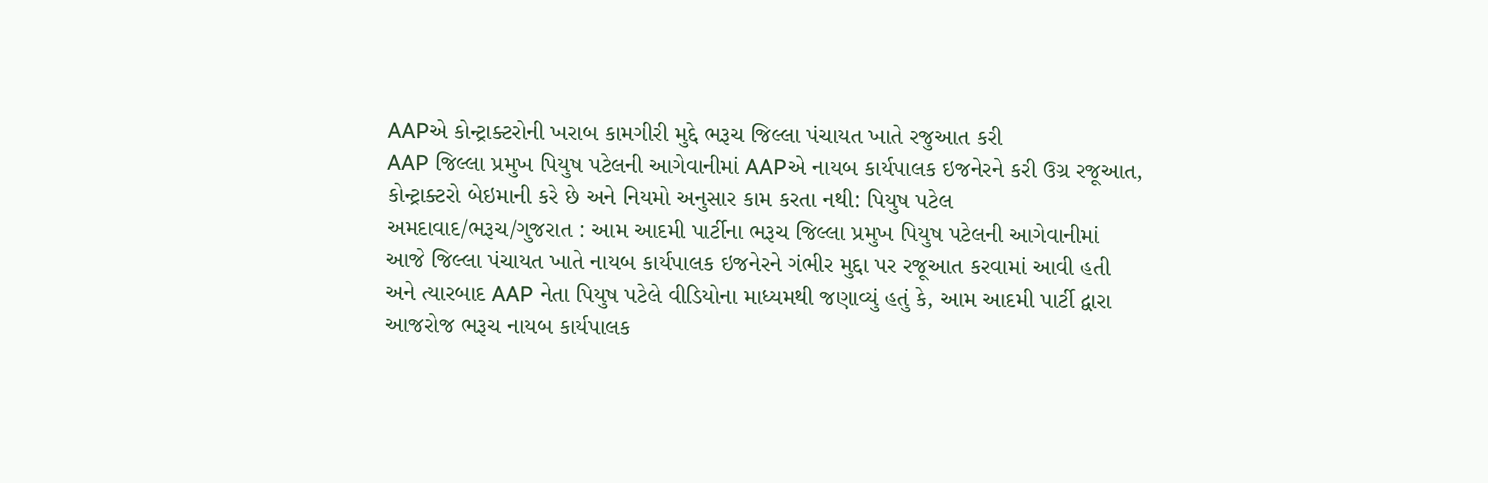AAPએ કોન્ટ્રાક્ટરોની ખરાબ કામગીરી મુદ્દે ભરૂચ જિલ્લા પંચાયત ખાતે રજુઆત કરી
AAP જિલ્લા પ્રમુખ પિયુષ પટેલની આગેવાનીમાં AAPએ નાયબ કાર્યપાલક ઇજનેરને કરી ઉગ્ર રજૂઆત, કોન્ટ્રાક્ટરો બેઇમાની કરે છે અને નિયમો અનુસાર કામ કરતા નથી: પિયુષ પટેલ
અમદાવાદ/ભરૂચ/ગુજરાત : આમ આદમી પાર્ટીના ભરૂચ જિલ્લા પ્રમુખ પિયુષ પટેલની આગેવાનીમાં આજે જિલ્લા પંચાયત ખાતે નાયબ કાર્યપાલક ઇજનેરને ગંભીર મુદ્દા પર રજૂઆત કરવામાં આવી હતી અને ત્યારબાદ AAP નેતા પિયુષ પટેલે વીડિયોના માધ્યમથી જણાવ્યું હતું કે, આમ આદમી પાર્ટી દ્વારા આજરોજ ભરૂચ નાયબ કાર્યપાલક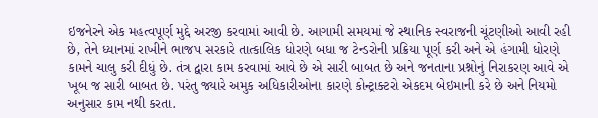ઇજનેરને એક મહત્વપૂર્ણ મુદ્દે અરજી કરવામાં આવી છે. આગામી સમયમાં જે સ્થાનિક સ્વરાજની ચૂંટણીઓ આવી રહી છે, તેને ધ્યાનમાં રાખીને ભાજપ સરકારે તાત્કાલિક ધોરણે બધા જ ટેન્ડરોની પ્રક્રિયા પૂર્ણ કરી અને એ હંગામી ધોરણે કામને ચાલુ કરી દીધું છે. તંત્ર દ્વારા કામ કરવામાં આવે છે એ સારી બાબત છે અને જનતાના પ્રશ્નોનું નિરાકરણ આવે એ ખૂબ જ સારી બાબત છે. પરંતુ જ્યારે અમુક અધિકારીઓના કારણે કોન્ટ્રાક્ટરો એકદમ બેઇમાની કરે છે અને નિયમો અનુસાર કામ નથી કરતા.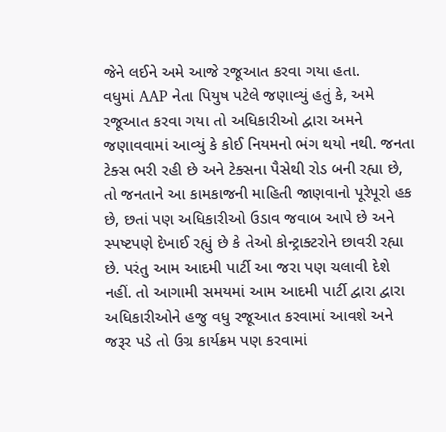જેને લઈને અમે આજે રજૂઆત કરવા ગયા હતા.
વધુમાં AAP નેતા પિયુષ પટેલે જણાવ્યું હતું કે, અમે રજૂઆત કરવા ગયા તો અધિકારીઓ દ્વારા અમને જણાવવામાં આવ્યું કે કોઈ નિયમનો ભંગ થયો નથી. જનતા ટેક્સ ભરી રહી છે અને ટેક્સના પૈસેથી રોડ બની રહ્યા છે, તો જનતાને આ કામકાજની માહિતી જાણવાનો પૂરેપૂરો હક છે, છતાં પણ અધિકારીઓ ઉડાવ જવાબ આપે છે અને સ્પષ્ટપણે દેખાઈ રહ્યું છે કે તેઓ કોન્ટ્રાક્ટરોને છાવરી રહ્યા છે. પરંતુ આમ આદમી પાર્ટી આ જરા પણ ચલાવી દેશે નહીં. તો આગામી સમયમાં આમ આદમી પાર્ટી દ્વારા દ્વારા અધિકારીઓને હજુ વધુ રજૂઆત કરવામાં આવશે અને જરૂર પડે તો ઉગ્ર કાર્યક્રમ પણ કરવામાં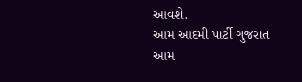આવશે.
આમ આદમી પાર્ટી ગુજરાત
આમ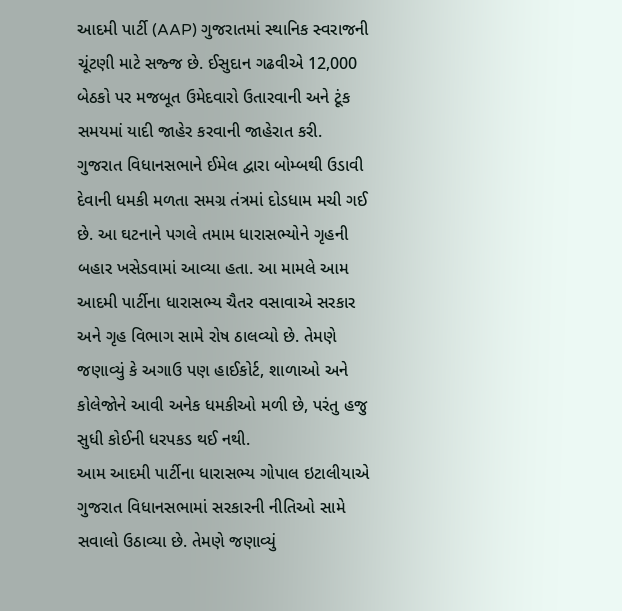આદમી પાર્ટી (AAP) ગુજરાતમાં સ્થાનિક સ્વરાજની ચૂંટણી માટે સજ્જ છે. ઈસુદાન ગઢવીએ 12,000 બેઠકો પર મજબૂત ઉમેદવારો ઉતારવાની અને ટૂંક સમયમાં યાદી જાહેર કરવાની જાહેરાત કરી.
ગુજરાત વિધાનસભાને ઈમેલ દ્વારા બોમ્બથી ઉડાવી દેવાની ધમકી મળતા સમગ્ર તંત્રમાં દોડધામ મચી ગઈ છે. આ ઘટનાને પગલે તમામ ધારાસભ્યોને ગૃહની બહાર ખસેડવામાં આવ્યા હતા. આ મામલે આમ આદમી પાર્ટીના ધારાસભ્ય ચૈતર વસાવાએ સરકાર અને ગૃહ વિભાગ સામે રોષ ઠાલવ્યો છે. તેમણે જણાવ્યું કે અગાઉ પણ હાઈકોર્ટ, શાળાઓ અને કોલેજોને આવી અનેક ધમકીઓ મળી છે, પરંતુ હજુ સુધી કોઈની ધરપકડ થઈ નથી.
આમ આદમી પાર્ટીના ધારાસભ્ય ગોપાલ ઇટાલીયાએ ગુજરાત વિધાનસભામાં સરકારની નીતિઓ સામે સવાલો ઉઠાવ્યા છે. તેમણે જણાવ્યું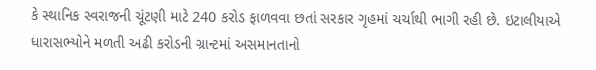કે સ્થાનિક સ્વરાજની ચૂંટણી માટે 240 કરોડ ફાળવવા છતાં સરકાર ગૃહમાં ચર્ચાથી ભાગી રહી છે. ઇટાલીયાએ ધારાસભ્યોને મળતી અઢી કરોડની ગ્રાન્ટમાં અસમાનતાનો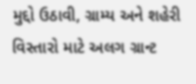મુદ્દો ઉઠાવી, ગ્રામ્ય અને શહેરી વિસ્તારો માટે અલગ ગ્રાન્ટ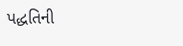પદ્ધતિની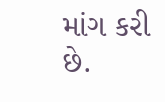માંગ કરી છે.